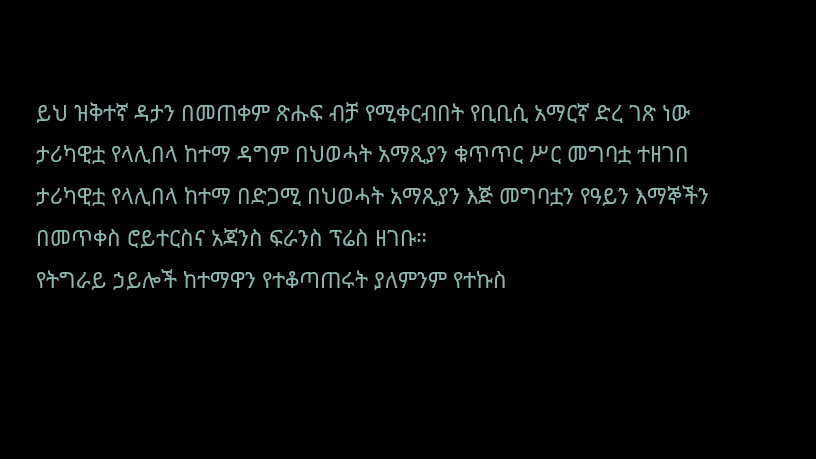ይህ ዝቅተኛ ዳታን በመጠቀም ጽሑፍ ብቻ የሚቀርብበት የቢቢሲ አማርኛ ድረ ገጽ ነው
ታሪካዊቷ የላሊበላ ከተማ ዳግም በህወሓት አማጺያን ቁጥጥር ሥር መግባቷ ተዘገበ
ታሪካዊቷ የላሊበላ ከተማ በድጋሚ በህወሓት አማጺያን እጅ መግባቷን የዓይን እማኞችን በመጥቀስ ሮይተርስና አጃንስ ፍራንስ ፕሬስ ዘገቡ።
የትግራይ ኃይሎች ከተማዋን የተቆጣጠሩት ያለምንም የተኩስ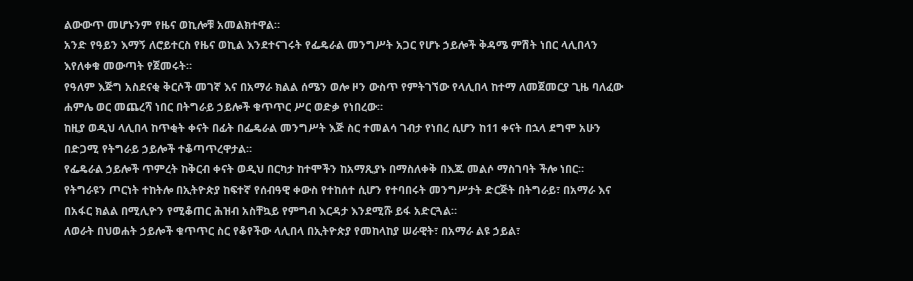ልውውጥ መሆኑንም የዜና ወኪሎቹ አመልክተዋል።
አንድ የዓይን እማኝ ለሮይተርስ የዜና ወኪል እንደተናገሩት የፌዴራል መንግሥት አጋር የሆኑ ኃይሎች ቅዳሜ ምሽት ነበር ላሊበላን እየለቀቁ መውጣት የጀመሩት።
የዓለም እጅግ አስደናቂ ቅርሶች መገኛ እና በአማራ ክልል ሰሜን ወሎ ዞን ውስጥ የምትገኘው የላሊበላ ከተማ ለመጀመርያ ጊዜ ባለፈው ሐምሌ ወር መጨረሻ ነበር በትግራይ ኃይሎች ቁጥጥር ሥር ወድቃ የነበረው።
ከዚያ ወዲህ ላሊበላ ከጥቂት ቀናት በፊት በፌዴራል መንግሥት እጅ ስር ተመልሳ ገብታ የነበረ ሲሆን ከ11 ቀናት በኋላ ደግሞ አሁን በድጋሚ የትግራይ ኃይሎች ተቆጣጥረዋታል።
የፌዴራል ኃይሎች ጥምረት ከቅርብ ቀናት ወዲህ በርካታ ከተሞችን ከአማጺያኑ በማስለቀቅ በእጁ መልሶ ማስገባት ችሎ ነበር።
የትግራዩን ጦርነት ተከትሎ በኢትዮጵያ ከፍተኛ የሰብዓዊ ቀውስ የተከሰተ ሲሆን የተባበሩት መንግሥታት ድርጅት በትግራይ፣ በአማራ እና በአፋር ክልል በሚሊዮን የሚቆጠር ሕዝብ አስቸኳይ የምግብ እርዳታ እንደሚሹ ይፋ አድርጓል።
ለወራት በህወሐት ኃይሎች ቁጥጥር ስር የቆየችው ላሊበላ በኢትዮጵያ የመከላከያ ሠራዊት፣ በአማራ ልዩ ኃይል፣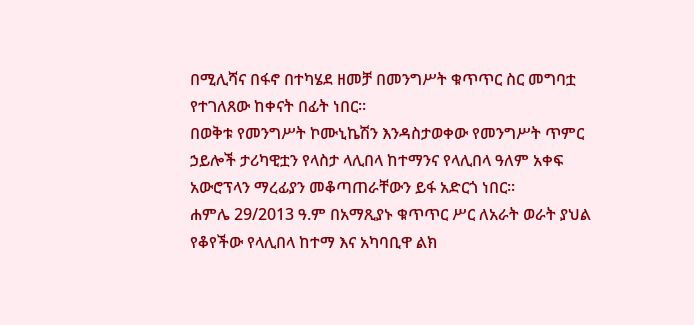በሚሊሻና በፋኖ በተካሄደ ዘመቻ በመንግሥት ቁጥጥር ስር መግባቷ የተገለጸው ከቀናት በፊት ነበር።
በወቅቱ የመንግሥት ኮሙኒኬሽን እንዳስታወቀው የመንግሥት ጥምር ኃይሎች ታሪካዊቷን የላስታ ላሊበላ ከተማንና የላሊበላ ዓለም አቀፍ አውሮፕላን ማረፊያን መቆጣጠራቸውን ይፋ አድርጎ ነበር።
ሐምሌ 29/2013 ዓ.ም በአማጺያኑ ቁጥጥር ሥር ለአራት ወራት ያህል የቆየችው የላሊበላ ከተማ እና አካባቢዋ ልክ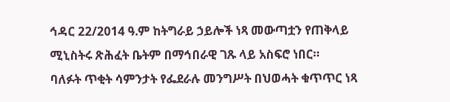ኅዳር 22/2014 ዓ.ም ከትግራይ ኃይሎች ነጻ መውጣቷን የጠቅላይ ሚኒስትሩ ጽሕፈት ቤትም በማኅበራዊ ገጹ ላይ አስፍሮ ነበር።
ባለፉት ጥቂት ሳምንታት የፌደራሉ መንግሥት በህወሓት ቁጥጥር ነጻ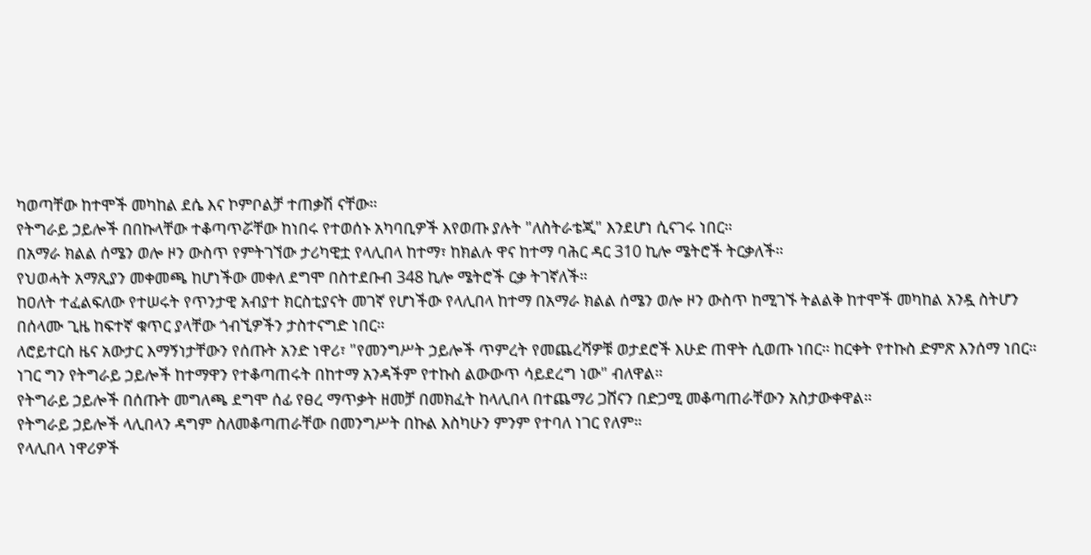ካወጣቸው ከተሞች መካከል ደሴ እና ኮምቦልቻ ተጠቃሽ ናቸው።
የትግራይ ኃይሎች በበኩላቸው ተቆጣጥሯቸው ከነበሩ የተወሰኑ አካባቢዎች እየወጡ ያሉት "ለስትራቴጂ" እንደሆነ ሲናገሩ ነበር።
በአማራ ክልል ሰሜን ወሎ ዞን ውስጥ የምትገኘው ታሪካዊቷ የላሊበላ ከተማ፣ ከክልሉ ዋና ከተማ ባሕር ዳር 310 ኪሎ ሜትሮች ትርቃለች።
የህወሓት አማጺያን መቀመጫ ከሆነችው መቀለ ደግሞ በስተደቡብ 348 ኪሎ ሜትሮች ርቃ ትገኛለች።
ከዐለት ተፈልፍለው የተሠሩት የጥንታዊ አብያተ ክርስቲያናት መገኛ የሆነችው የላሊበላ ከተማ በአማራ ክልል ሰሜን ወሎ ዞን ውስጥ ከሚገኙ ትልልቅ ከተሞች መካከል አንዷ ስትሆን በሰላሙ ጊዜ ከፍተኛ ቁጥር ያላቸው ጎብኚዎችን ታስተናግድ ነበር።
ለሮይተርስ ዜና አውታር እማኝነታቸውን የሰጡት አንድ ነዋሪ፣ "የመንግሥት ኃይሎች ጥምረት የመጨረሻዎቹ ወታደሮች እሁድ ጠዋት ሲወጡ ነበር። ከርቀት የተኩስ ድምጽ እንሰማ ነበር። ነገር ግን የትግራይ ኃይሎች ከተማዋን የተቆጣጠሩት በከተማ አንዳችም የተኩስ ልውውጥ ሳይደረግ ነው" ብለዋል።
የትግራይ ኃይሎች በሰጡት መግለጫ ደግሞ ሰፊ የፀረ ማጥቃት ዘመቻ በመክፈት ከላሊበላ በተጨማሪ ጋሸናን በድጋሚ መቆጣጠራቸውን አስታውቀዋል።
የትግራይ ኃይሎች ላሊበላን ዳግም ስለመቆጣጠራቸው በመንግሥት በኩል እስካሁን ምንም የተባለ ነገር የለም።
የላሊበላ ነዋሪዎች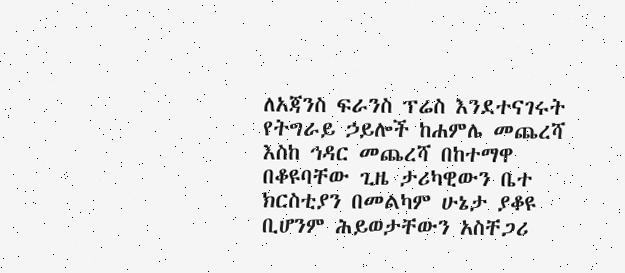ለአጃንስ ፍራንስ ፕሬስ እንደተናገሩት የትግራይ ኃይሎች ከሐምሌ መጨረሻ እስከ ኅዳር መጨረሻ በከተማዋ በቆዩባቸው ጊዜ ታሪካዊውን ቤተ ክርስቲያን በመልካም ሁኔታ ያቆዩ ቢሆንም ሕይወታቸውን አስቸጋሪ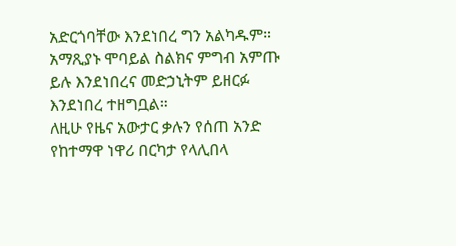አድርጎባቸው እንደነበረ ግን አልካዱም።
አማጺያኑ ሞባይል ስልክና ምግብ አምጡ ይሉ እንደነበረና መድኃኒትም ይዘርፉ እንደነበረ ተዘግቧል።
ለዚሁ የዜና አውታር ቃሉን የሰጠ አንድ የከተማዋ ነዋሪ በርካታ የላሊበላ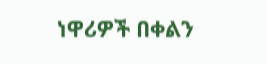ነዋሪዎች በቀልን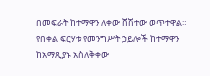በመፍራት ከተማዋን ለቀው ሸሽተው ወጥተዋል።
የበቀል ፍርሃቱ የመንግሥት ኃይሎች ከተማዋን ከአማጺያኑ አስለቅቀው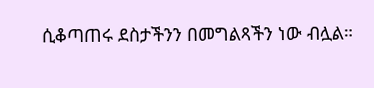ሲቆጣጠሩ ደስታችንን በመግልጻችን ነው ብሏል።